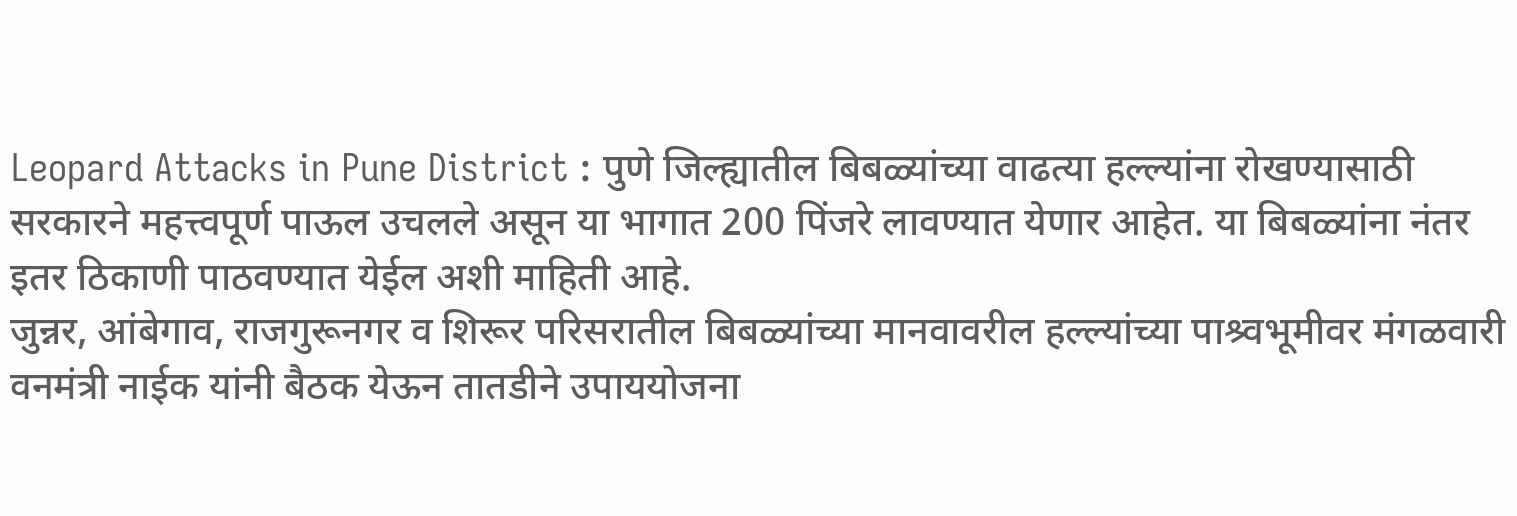Leopard Attacks in Pune District : पुणे जिल्ह्यातील बिबळ्यांच्या वाढत्या हल्ल्यांना रोखण्यासाठी सरकारने महत्त्वपूर्ण पाऊल उचलले असून या भागात 200 पिंजरे लावण्यात येणार आहेत. या बिबळ्यांना नंतर इतर ठिकाणी पाठवण्यात येईल अशी माहिती आहे.
जुन्नर, आंबेगाव, राजगुरूनगर व शिरूर परिसरातील बिबळ्यांच्या मानवावरील हल्ल्यांच्या पाश्र्वभूमीवर मंगळवारी वनमंत्री नाईक यांनी बैठक येऊन तातडीने उपाययोजना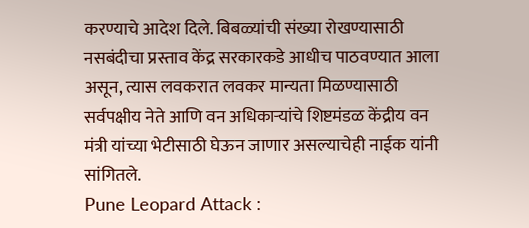करण्याचे आदेश दिले. बिबळ्यांची संख्या रोखण्यासाठी नसबंदीचा प्रस्ताव केंद्र सरकारकडे आधीच पाठवण्यात आला असून, त्यास लवकरात लवकर मान्यता मिळण्यासाठी सर्वपक्षीय नेते आणि वन अधिकाऱ्यांचे शिष्टमंडळ केंद्रीय वन मंत्री यांच्या भेटीसाठी घेऊन जाणार असल्याचेही नाईक यांनी सांगितले.
Pune Leopard Attack :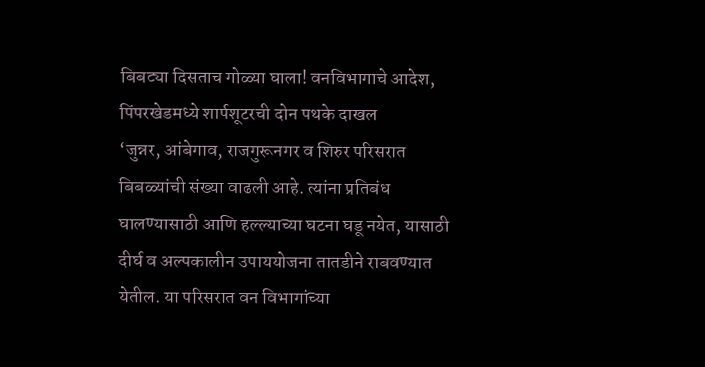बिबट्या दिसताच गोळ्या घाला! वनविभागाचे आदेश, पिंपरखेडमध्ये शार्पशूटरची दोन पथके दाखल
‘जुन्नर, आंबेगाव, राजगुरूनगर व शिरुर परिसरात बिबळ्यांची संख्या वाढली आहे. त्यांना प्रतिबंध घालण्यासाठी आणि हल्ल्याच्या घटना घडू नयेत, यासाठी दीर्घ व अल्पकालीन उपाययोजना तातडीने राबवण्यात येतील. या परिसरात वन विभागांच्या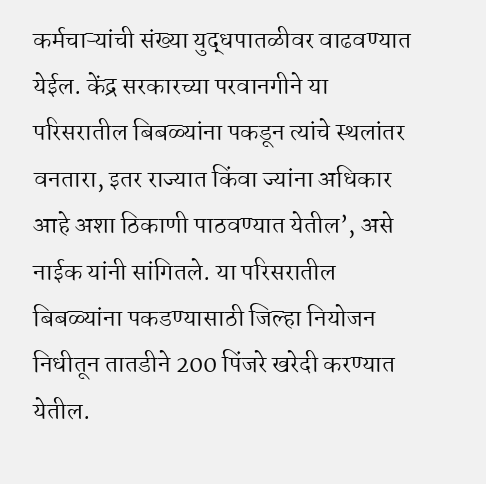कर्मचाऱ्यांची संख्या युद्धपातळीवर वाढवण्यात येईल. केंद्र सरकारच्या परवानगीने या परिसरातील बिबळ्यांना पकडून त्यांचे स्थलांतर वनतारा, इतर राज्यात किंवा ज्यांना अधिकार आहे अशा ठिकाणी पाठवण्यात येतील’, असे नाईक यांनी सांगितले. या परिसरातील बिबळ्यांना पकडण्यासाठी जिल्हा नियोजन निधीतून तातडीने 200 पिंजरे खरेदी करण्यात येतील.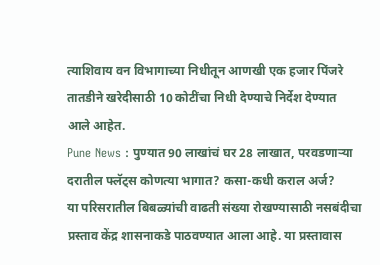त्याशिवाय वन विभागाच्या निधीतून आणखी एक हजार पिंजरे तातडीने खरेदीसाठी 10 कोटींचा निधी देण्याचे निर्देश देण्यात आले आहेत.
Pune News : पुण्यात 90 लाखांचं घर 28 लाखात, परवडणाऱ्या दरातील फ्लॅट्स कोणत्या भागात? कसा-कधी कराल अर्ज?
या परिसरातील बिबळ्यांची वाढती संख्या रोखण्यासाठी नसबंदीचा प्रस्ताव केंद्र शासनाकडे पाठवण्यात आला आहे. या प्रस्तावास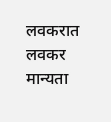लवकरात लवकर मान्यता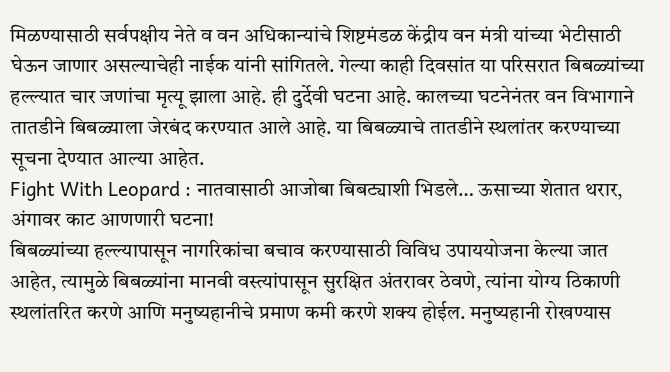मिळण्यासाठी सर्वपक्षीय नेते व वन अधिकान्यांचे शिष्टमंडळ केंद्रीय वन मंत्री यांच्या भेटीसाठी घेऊन जाणार असल्याचेही नाईक यांनी सांगितले. गेल्या काही दिवसांत या परिसरात बिबळ्यांच्या हल्ल्यात चार जणांचा मृत्यू झाला आहे. ही दुर्देवी घटना आहे. कालच्या घटनेनंतर वन विभागाने तातडीने बिबळ्याला जेरबंद करण्यात आले आहे. या बिबळ्याचे तातडीने स्थलांतर करण्याच्या सूचना देण्यात आल्या आहेत.
Fight With Leopard : नातवासाठी आजोबा बिबट्याशी भिडले… ऊसाच्या शेतात थरार, अंगावर काट आणणारी घटना!
बिबळ्यांच्या हल्ल्यापासून नागरिकांचा बचाव करण्यासाठी विविध उपाययोजना केल्या जात आहेत, त्यामुळे बिबळ्यांना मानवी वस्त्यांपासून सुरक्षित अंतरावर ठेवणे, त्यांना योग्य ठिकाणी स्थलांतरित करणे आणि मनुष्यहानीचे प्रमाण कमी करणे शक्य होईल. मनुष्यहानी रोखण्यास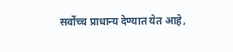सर्वोच्च प्राधान्य देण्यात येत आहे,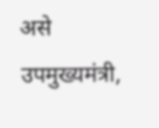असे उपमुख्यमंत्री,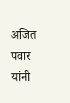अजित पवार यांनी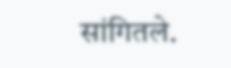सांगितले.